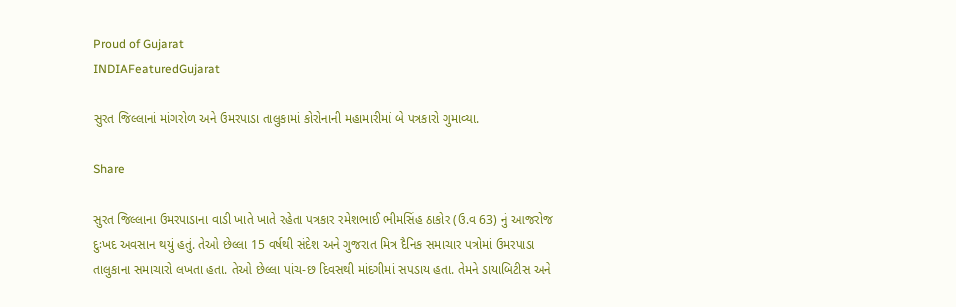Proud of Gujarat
INDIAFeaturedGujarat

સુરત જિલ્લાનાં માંગરોળ અને ઉમરપાડા તાલુકામાં કોરોનાની મહામારીમાં બે પત્રકારો ગુમાવ્યા.

Share

સુરત જિલ્લાના ઉમરપાડાના વાડી ખાતે ખાતે રહેતા પત્રકાર રમેશભાઈ ભીમસિંહ ઠાકોર (ઉ.વ 63) નું આજરોજ દુઃખદ અવસાન થયું હતું. તેઓ છેલ્લા 15 વર્ષથી સંદેશ અને ગુજરાત મિત્ર દૈનિક સમાચાર પત્રોમાં ઉમરપાડા તાલુકાના સમાચારો લખતા હતા. તેઓ છેલ્લા પાંચ-છ દિવસથી માંદગીમાં સપડાય હતા. તેમને ડાયાબિટીસ અને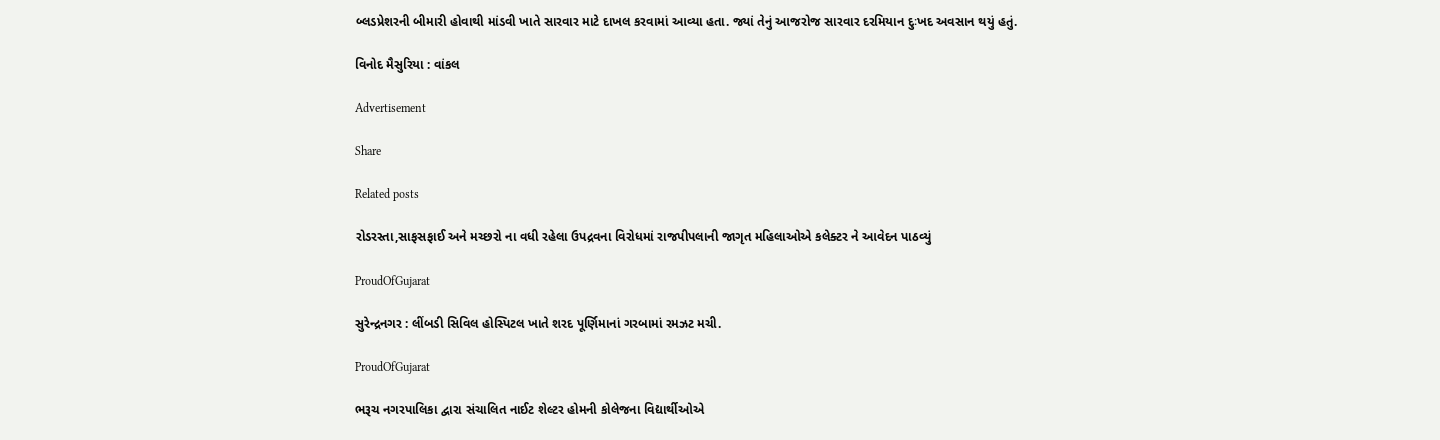બ્લડપ્રેશરની બીમારી હોવાથી માંડવી ખાતે સારવાર માટે દાખલ કરવામાં આવ્યા હતા. જ્યાં તેનું આજરોજ સારવાર દરમિયાન દુઃખદ અવસાન થયું હતું.

વિનોદ મૈસુરિયા : વાંકલ

Advertisement

Share

Related posts

રોડરસ્તા,સાફસફાઈ અને મચ્છરો ના વધી રહેલા ઉપદ્રવના વિરોધમાં રાજપીપલાની જાગૃત મહિલાઓએ કલેક્ટર ને આવેદન પાઠવ્યું

ProudOfGujarat

સુરેન્દ્રનગર : લીંબડી સિવિલ હોસ્પિટલ ખાતે શરદ પૂર્ણિમાનાં ગરબામાં રમઝટ મચી.

ProudOfGujarat

ભરૂચ નગરપાલિકા દ્વારા સંચાલિત નાઈટ શેલ્ટર હોમની કોલેજના વિદ્યાર્થીઓએ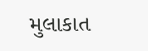મુલાકાત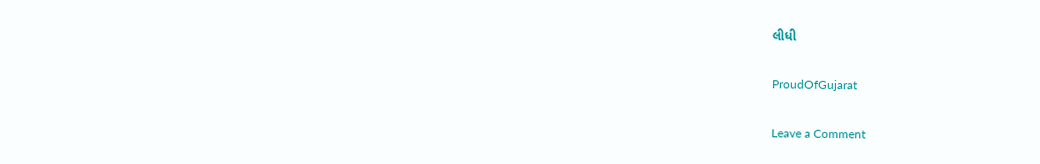લીધી

ProudOfGujarat

Leave a Comment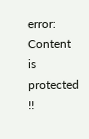error: Content is protected !!